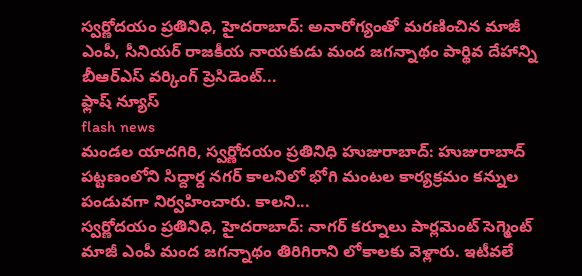స్వర్ణోదయం ప్రతినిధి, హైదరాబాద్: అనారోగ్యంతో మరణించిన మాజీ ఎంపీ, సీనియర్ రాజకీయ నాయకుడు మంద జగన్నాథం పార్థివ దేహాన్ని బీఆర్ఎస్ వర్కింగ్ ప్రెసిడెంట్...
ఫ్లాష్ న్యూస్
flash news
మండల యాదగిరి, స్వర్ణోదయం ప్రతినిధి హుజురాబాద్: హుజురాబాద్ పట్టణంలోని సిద్దార్ద నగర్ కాలనిలో భోగి మంటల కార్యక్రమం కన్నుల పండువగా నిర్వహించారు. కాలని...
స్వర్ణోదయం ప్రతినిధి, హైదరాబాద్: నాగర్ కర్నూలు పార్లమెంట్ సెగ్మెంట్ మాజీ ఎంపీ మంద జగన్నాథం తిరిగిరాని లోకాలకు వెళ్లారు. ఇటీవలే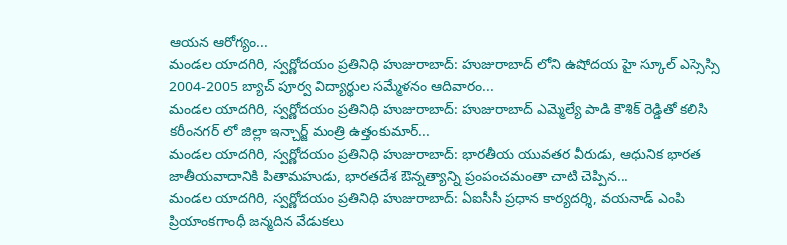ఆయన ఆరోగ్యం...
మండల యాదగిరి, స్వర్ణోదయం ప్రతినిధి హుజురాబాద్: హుజురాబాద్ లోని ఉషోదయ హై స్కూల్ ఎస్సెస్సి 2004-2005 బ్యాచ్ పూర్వ విద్యార్థుల సమ్మేళనం ఆదివారం...
మండల యాదగిరి, స్వర్ణోదయం ప్రతినిధి హుజురాబాద్: హుజురాబాద్ ఎమ్మెల్యే పాడి కౌశిక్ రెడ్డితో కలిసి కరీంనగర్ లో జిల్లా ఇన్చార్జ్ మంత్రి ఉత్తంకుమార్...
మండల యాదగిరి, స్వర్ణోదయం ప్రతినిధి హుజురాబాద్: భారతీయ యువతర వీరుడు, ఆధునిక భారత జాతీయవాదానికి పితామహుడు, భారతదేశ ఔన్నత్యాన్ని ప్రంపంచమంతా చాటి చెప్పిన...
మండల యాదగిరి, స్వర్ణోదయం ప్రతినిధి హుజురాబాద్: ఏఐసీసీ ప్రధాన కార్యదర్శి, వయనాడ్ ఎంపి ప్రియాంకగాంధీ జన్మదిన వేడుకలు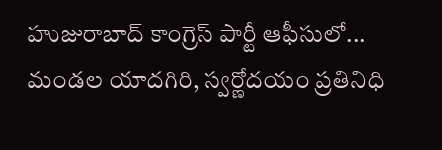హుజురాబాద్ కాంగ్రెస్ పార్టీ ఆఫీసులో...
మండల యాదగిరి, స్వర్ణోదయం ప్రతినిధి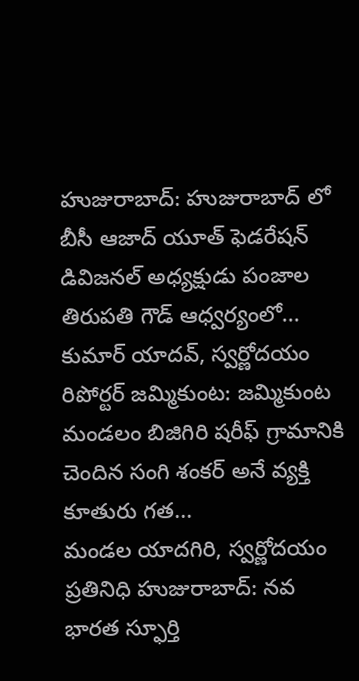హుజురాబాద్: హుజురాబాద్ లో బీసీ ఆజాద్ యూత్ ఫెడరేషన్ డివిజనల్ అధ్యక్షుడు పంజాల తిరుపతి గౌడ్ ఆధ్వర్యంలో...
కుమార్ యాదవ్, స్వర్ణోదయం రిపోర్టర్ జమ్మికుంట: జమ్మికుంట మండలం బిజిగిరి షరీఫ్ గ్రామానికి చెందిన సంగి శంకర్ అనే వ్యక్తి కూతురు గత...
మండల యాదగిరి, స్వర్ణోదయం ప్రతినిధి హుజురాబాద్: నవ భారత స్ఫూర్తి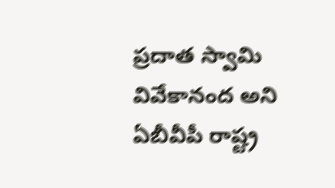ప్రదాత స్వామి వివేకానంద అని ఏబీవీపీ రాష్ట్ర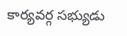కార్యవర్గ సభ్యుడు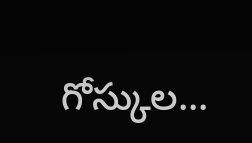గోస్కుల...